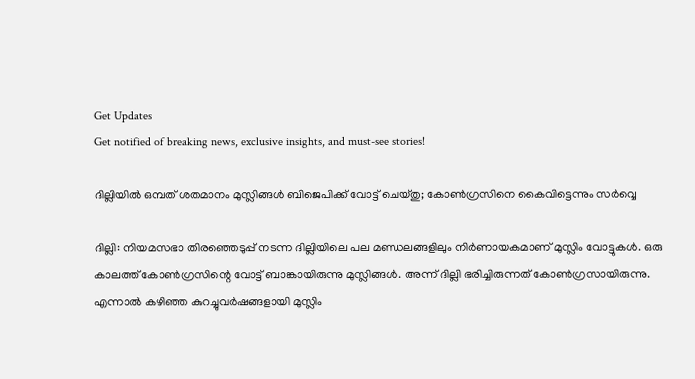Get Updates
Get notified of breaking news, exclusive insights, and must-see stories!

ദില്ലിയില്‍ ഒമ്പത് ശതമാനം മുസ്ലിങ്ങള്‍ ബിജെപിക്ക് വോട്ട് ചെയ്തു; കോണ്‍ഗ്രസിനെ കൈവിട്ടെന്നും സര്‍വ്വെ

ദില്ലി: നിയമസഭാ തിരഞ്ഞെടുപ്പ് നടന്ന ദില്ലിയിലെ പല മണ്ഡലങ്ങളിലും നിര്‍ണായകമാണ് മുസ്ലിം വോട്ടുകള്‍. ഒരു കാലത്ത് കോണ്‍ഗ്രസിന്റെ വോട്ട് ബാങ്കായിരുന്നു മുസ്ലിങ്ങള്‍. അന്ന് ദില്ലി ഭരിച്ചിരുന്നത് കോണ്‍ഗ്രസായിരുന്നു. എന്നാല്‍ കഴിഞ്ഞ കുറച്ചുവര്‍ഷങ്ങളായി മുസ്ലിം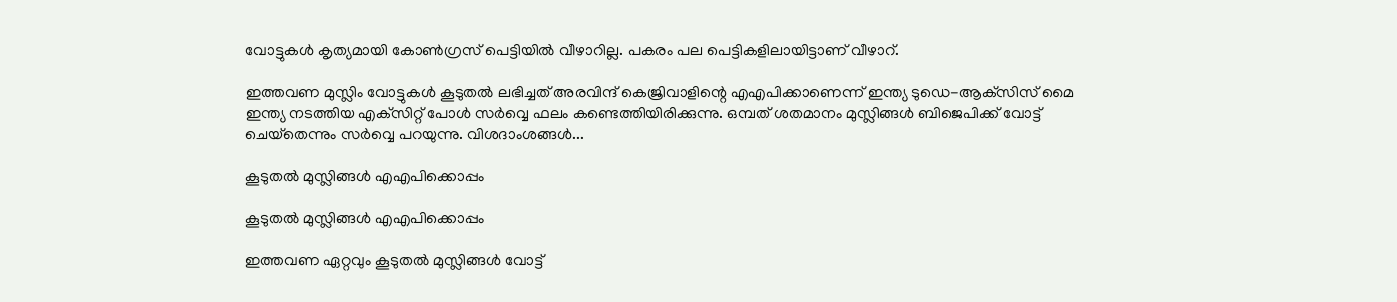വോട്ടുകള്‍ കൃത്യമായി കോണ്‍ഗ്രസ് പെട്ടിയില്‍ വീഴാറില്ല. പകരം പല പെട്ടികളിലായിട്ടാണ് വീഴാറ്.

ഇത്തവണ മുസ്ലിം വോട്ടുകള്‍ കൂടുതല്‍ ലഭിച്ചത് അരവിന്ദ് കെജ്രിവാളിന്റെ എഎപിക്കാണെന്ന് ഇന്ത്യ ടുഡെ-ആക്‌സിസ് മൈ ഇന്ത്യ നടത്തിയ എക്‌സിറ്റ് പോള്‍ സര്‍വ്വെ ഫലം കണ്ടെത്തിയിരിക്കുന്നു. ഒമ്പത് ശതമാനം മുസ്ലിങ്ങള്‍ ബിജെപിക്ക് വോട്ട് ചെയ്‌തെന്നും സര്‍വ്വെ പറയുന്നു. വിശദാംശങ്ങള്‍...

കൂടുതല്‍ മുസ്ലിങ്ങള്‍ എഎപിക്കൊപ്പം

കൂടുതല്‍ മുസ്ലിങ്ങള്‍ എഎപിക്കൊപ്പം

ഇത്തവണ ഏറ്റവും കൂടുതല്‍ മുസ്ലിങ്ങള്‍ വോട്ട്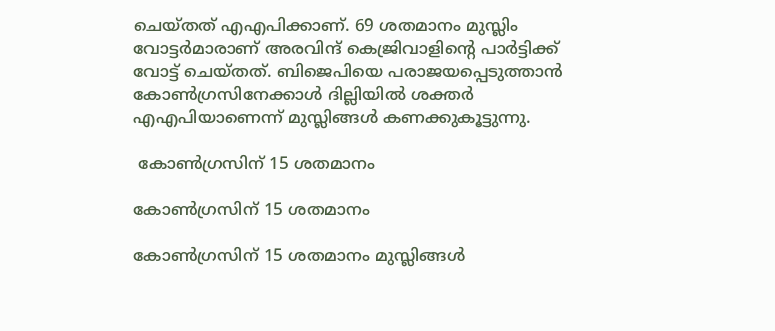ചെയ്തത് എഎപിക്കാണ്. 69 ശതമാനം മുസ്ലിം വോട്ടര്‍മാരാണ് അരവിന്ദ് കെജ്രിവാളിന്റെ പാര്‍ട്ടിക്ക് വോട്ട് ചെയ്തത്. ബിജെപിയെ പരാജയപ്പെടുത്താന്‍ കോണ്‍ഗ്രസിനേക്കാള്‍ ദില്ലിയില്‍ ശക്തര്‍ എഎപിയാണെന്ന് മുസ്ലിങ്ങള്‍ കണക്കുകൂട്ടുന്നു.

 കോണ്‍ഗ്രസിന് 15 ശതമാനം

കോണ്‍ഗ്രസിന് 15 ശതമാനം

കോണ്‍ഗ്രസിന് 15 ശതമാനം മുസ്ലിങ്ങള്‍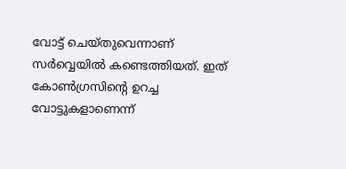വോട്ട് ചെയ്തുവെന്നാണ് സര്‍വ്വെയില്‍ കണ്ടെത്തിയത്. ഇത് കോണ്‍ഗ്രസിന്റെ ഉറച്ച വോട്ടുകളാണെന്ന്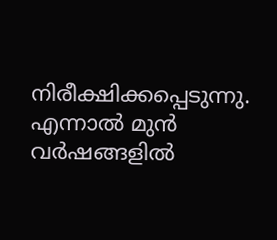നിരീക്ഷിക്കപ്പെടുന്നു. എന്നാല്‍ മുന്‍ വര്‍ഷങ്ങളില്‍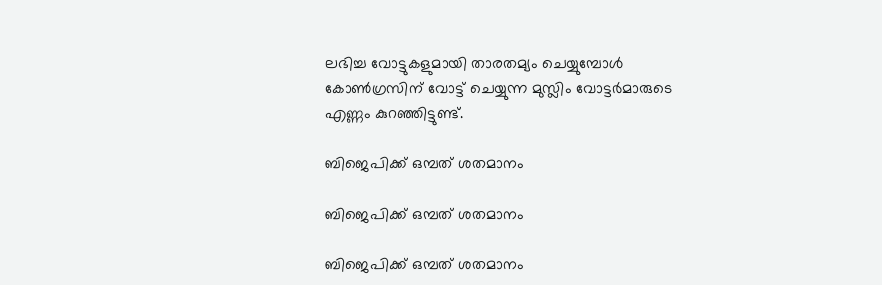ലഭിച്ച വോട്ടുകളുമായി താരതമ്യം ചെയ്യുമ്പോള്‍ കോണ്‍ഗ്രസിന് വോട്ട് ചെയ്യുന്ന മുസ്ലിം വോട്ടര്‍മാരുടെ എണ്ണം കുറഞ്ഞിട്ടുണ്ട്.

ബിജെപിക്ക് ഒമ്പത് ശതമാനം

ബിജെപിക്ക് ഒമ്പത് ശതമാനം

ബിജെപിക്ക് ഒമ്പത് ശതമാനം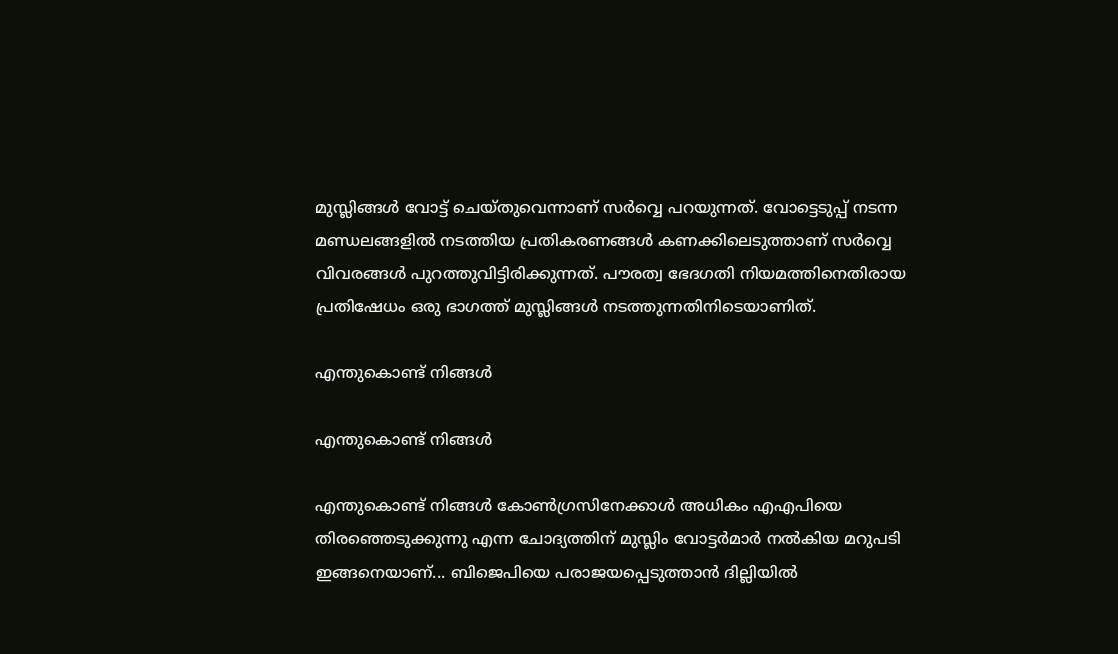മുസ്ലിങ്ങള്‍ വോട്ട് ചെയ്തുവെന്നാണ് സര്‍വ്വെ പറയുന്നത്. വോട്ടെടുപ്പ് നടന്ന മണ്ഡലങ്ങളില്‍ നടത്തിയ പ്രതികരണങ്ങള്‍ കണക്കിലെടുത്താണ് സര്‍വ്വെ വിവരങ്ങള്‍ പുറത്തുവിട്ടിരിക്കുന്നത്. പൗരത്വ ഭേദഗതി നിയമത്തിനെതിരായ പ്രതിഷേധം ഒരു ഭാഗത്ത് മുസ്ലിങ്ങള്‍ നടത്തുന്നതിനിടെയാണിത്.

എന്തുകൊണ്ട് നിങ്ങള്‍

എന്തുകൊണ്ട് നിങ്ങള്‍

എന്തുകൊണ്ട് നിങ്ങള്‍ കോണ്‍ഗ്രസിനേക്കാള്‍ അധികം എഎപിയെ തിരഞ്ഞെടുക്കുന്നു എന്ന ചോദ്യത്തിന് മുസ്ലിം വോട്ടര്‍മാര്‍ നല്‍കിയ മറുപടി ഇങ്ങനെയാണ്... ബിജെപിയെ പരാജയപ്പെടുത്താന്‍ ദില്ലിയില്‍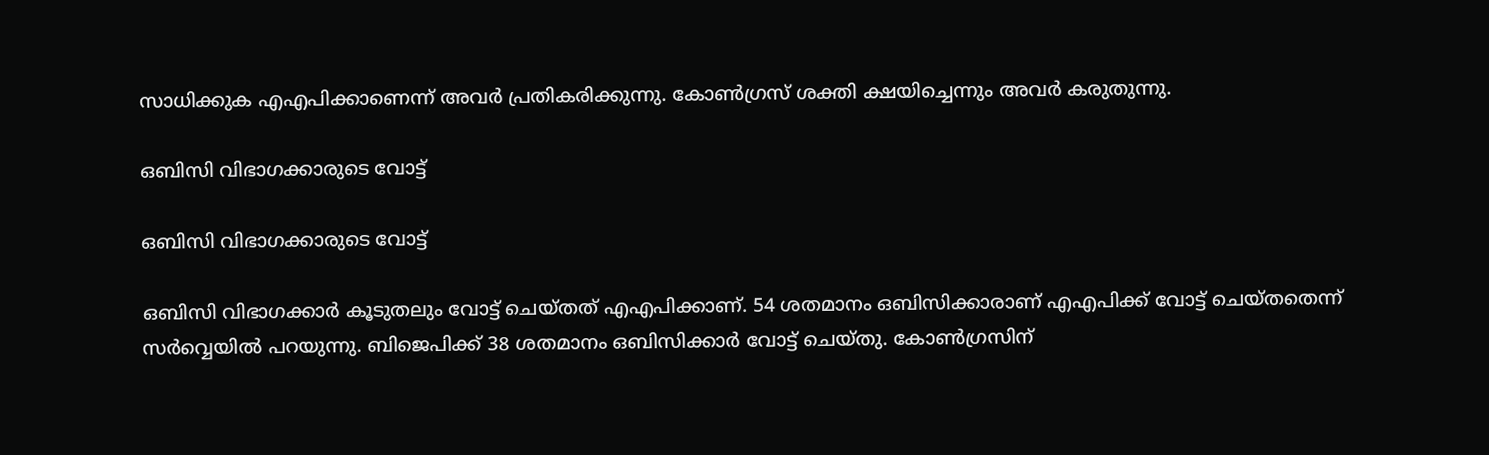സാധിക്കുക എഎപിക്കാണെന്ന് അവര്‍ പ്രതികരിക്കുന്നു. കോണ്‍ഗ്രസ് ശക്തി ക്ഷയിച്ചെന്നും അവര്‍ കരുതുന്നു.

ഒബിസി വിഭാഗക്കാരുടെ വോട്ട്

ഒബിസി വിഭാഗക്കാരുടെ വോട്ട്

ഒബിസി വിഭാഗക്കാര്‍ കൂടുതലും വോട്ട് ചെയ്തത് എഎപിക്കാണ്. 54 ശതമാനം ഒബിസിക്കാരാണ് എഎപിക്ക് വോട്ട് ചെയ്തതെന്ന് സര്‍വ്വെയില്‍ പറയുന്നു. ബിജെപിക്ക് 38 ശതമാനം ഒബിസിക്കാര്‍ വോട്ട് ചെയ്തു. കോണ്‍ഗ്രസിന്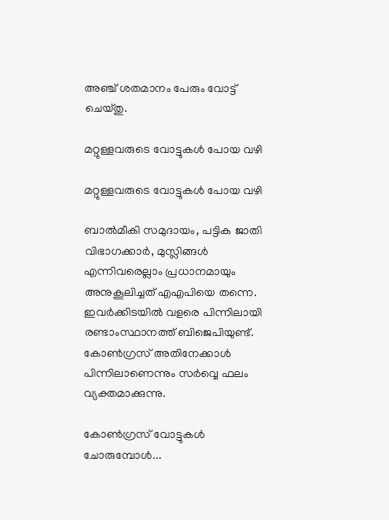അഞ്ച് ശതമാനം പേരും വോട്ട് ചെയ്തു.

മറ്റുള്ളവരുടെ വോട്ടുകള്‍ പോയ വഴി

മറ്റുള്ളവരുടെ വോട്ടുകള്‍ പോയ വഴി

ബാല്‍മീകി സമുദായം, പട്ടിക ജാതി വിഭാഗക്കാര്‍, മുസ്ലിങ്ങള്‍ എന്നിവരെല്ലാം പ്രധാനമായും അനുകൂലിച്ചത് എഎപിയെ തന്നെ. ഇവര്‍ക്കിടയില്‍ വളരെ പിന്നിലായി രണ്ടാംസ്ഥാനത്ത് ബിജെപിയുണ്ട്. കോണ്‍ഗ്രസ് അതിനേക്കാള്‍ പിന്നിലാണെന്നും സര്‍വ്വെ ഫലം വ്യക്തമാക്കുന്നു.

കോണ്‍ഗ്രസ് വോട്ടുകള്‍ ചോരുമ്പോള്‍...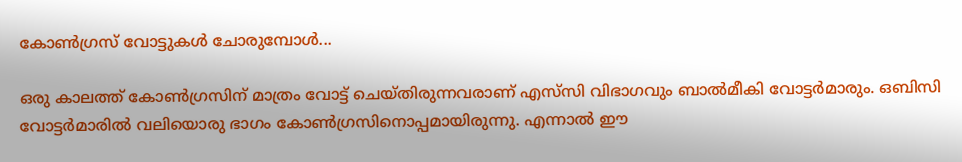കോണ്‍ഗ്രസ് വോട്ടുകള്‍ ചോരുമ്പോള്‍...

ഒരു കാലത്ത് കോണ്‍ഗ്രസിന് മാത്രം വോട്ട് ചെയ്തിരുന്നവരാണ് എസ്‌സി വിഭാഗവും ബാല്‍മീകി വോട്ടര്‍മാരും. ഒബിസി വോട്ടര്‍മാരില്‍ വലിയൊരു ഭാഗം കോണ്‍ഗ്രസിനൊപ്പമായിരുന്നു. എന്നാല്‍ ഈ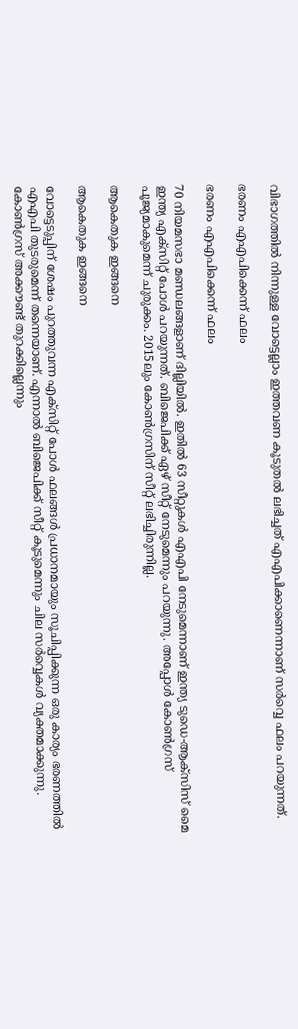വിഭാഗത്തില്‍ നിന്നുള്ള വോട്ടെല്ലാം ഇത്തവണ കൂടുതല്‍ ലഭിച്ചത് എഎപിക്കാണെന്നാണ് സര്‍വ്വെ ഫലം പറയുന്നത്.

ഭരണം എഎപിക്കെന്ന് ഫലം

ഭരണം എഎപിക്കെന്ന് ഫലം

70 നിയമസഭാ മണ്ഡലങ്ങളാണ് ദില്ലിയില്‍. ഇതില്‍ 63 സീറ്റുകള്‍ എഎപി നേടുമെന്നാണ് ഇന്ത്യ ടുഡെ-ആക്‌സിസ് മൈ ഇന്ത്യ എക്‌സിറ്റ് പോള്‍ പറയുന്നത്. ബിജെപിക്ക് ഏഴ് സീറ്റ് നേടുമെന്നും പറയുന്നു. അപ്പോള്‍ കോണ്‍ഗ്രസ് പൂജ്യമാകുമെന്ന് ചുരുക്കം. 2015ലും കോണ്‍ഗ്രസിന് സീറ്റ് ലഭിച്ചിരുന്നില്ല.

ആകെതുക ഇങ്ങനെ

ആകെതുക ഇങ്ങനെ

വോട്ടെടുപ്പിന് ശേഷം പുറത്തുവന്ന എക്‌സിറ്റ് പോള്‍ ഫലങ്ങള്‍ പ്രധാനമായും സൂചിപ്പിക്കുന്ന ഒരു കാര്യം ഭരണത്തില്‍ എഎപി തുടരുമെന്ന് തന്നെയാണ്. എന്നാല്‍ ബിജെപിക്ക് സീറ്റ് കൂടുമെന്നും ചില സര്‍വ്വെകള്‍ വ്യക്തമാക്കുന്നു. കോണ്‍ഗ്രസ് അക്കൗണ്ട് തുറക്കില്ലെന്നും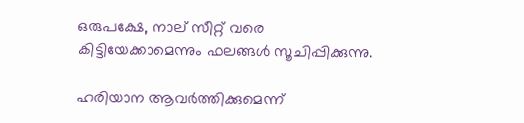ഒരുപക്ഷേ, നാല് സീറ്റ് വരെ കിട്ടിയേക്കാമെന്നും ഫലങ്ങള്‍ സൂചിപ്പിക്കുന്നു.

ഹരിയാന ആവര്‍ത്തിക്കുമെന്ന്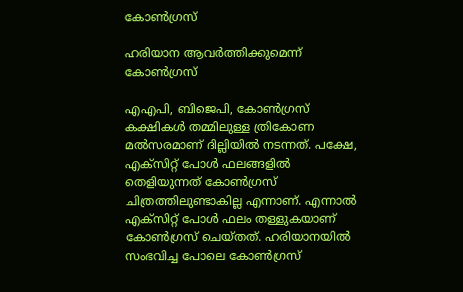കോണ്‍ഗ്രസ്

ഹരിയാന ആവര്‍ത്തിക്കുമെന്ന് കോണ്‍ഗ്രസ്

എഎപി, ബിജെപി, കോണ്‍ഗ്രസ് കക്ഷികള്‍ തമ്മിലുള്ള ത്രികോണ മല്‍സരമാണ് ദില്ലിയില്‍ നടന്നത്. പക്ഷേ, എക്‌സിറ്റ് പോള്‍ ഫലങ്ങളില്‍ തെളിയുന്നത് കോണ്‍ഗ്രസ് ചിത്രത്തിലുണ്ടാകില്ല എന്നാണ്. എന്നാല്‍ എക്‌സിറ്റ് പോള്‍ ഫലം തള്ളുകയാണ് കോണ്‍ഗ്രസ് ചെയ്തത്. ഹരിയാനയില്‍ സംഭവിച്ച പോലെ കോണ്‍ഗ്രസ്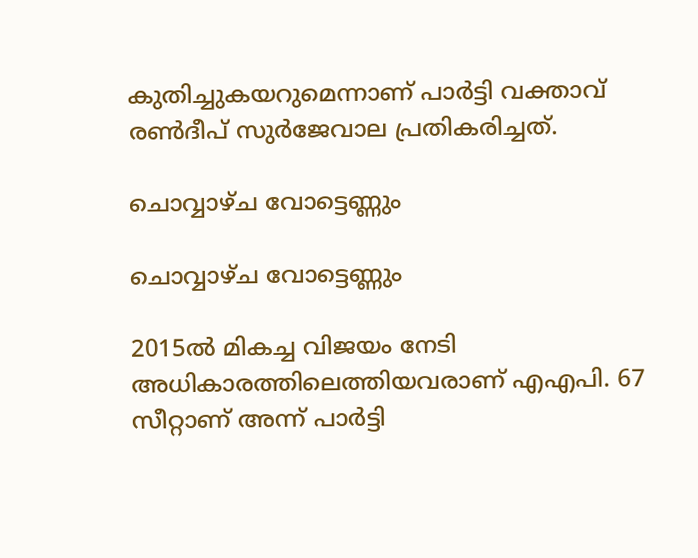കുതിച്ചുകയറുമെന്നാണ് പാര്‍ട്ടി വക്താവ് രണ്‍ദീപ് സുര്‍ജേവാല പ്രതികരിച്ചത്.

ചൊവ്വാഴ്ച വോട്ടെണ്ണും

ചൊവ്വാഴ്ച വോട്ടെണ്ണും

2015ല്‍ മികച്ച വിജയം നേടി അധികാരത്തിലെത്തിയവരാണ് എഎപി. 67 സീറ്റാണ് അന്ന് പാര്‍ട്ടി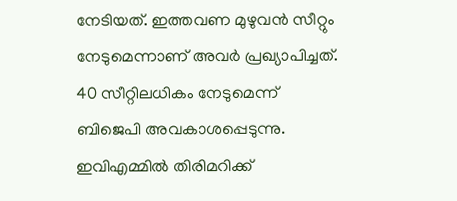നേടിയത്. ഇത്തവണ മുഴുവന്‍ സീറ്റും നേടുമെന്നാണ് അവര്‍ പ്രഖ്യാപിച്ചത്. 40 സീറ്റിലധികം നേടുമെന്ന് ബിജെപി അവകാശപ്പെടുന്നു. ഇവിഎമ്മില്‍ തിരിമറിക്ക്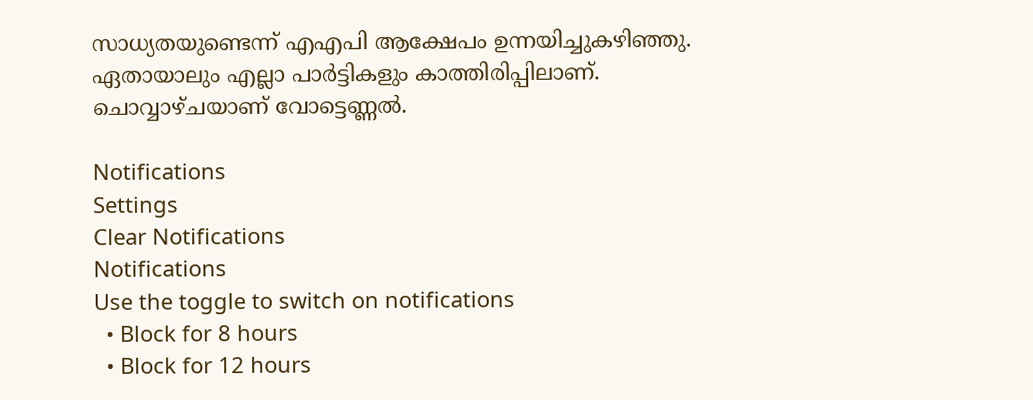സാധ്യതയുണ്ടെന്ന് എഎപി ആക്ഷേപം ഉന്നയിച്ചുകഴിഞ്ഞു. ഏതായാലും എല്ലാ പാര്‍ട്ടികളും കാത്തിരിപ്പിലാണ്. ചൊവ്വാഴ്ചയാണ് വോട്ടെണ്ണല്‍.

Notifications
Settings
Clear Notifications
Notifications
Use the toggle to switch on notifications
  • Block for 8 hours
  • Block for 12 hours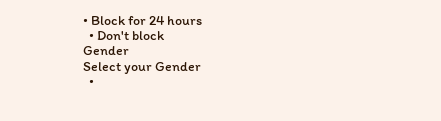• Block for 24 hours
  • Don't block
Gender
Select your Gender
  •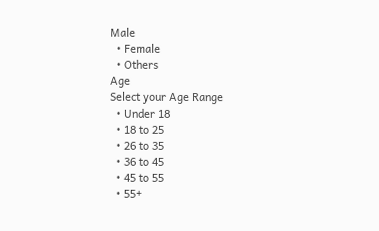Male
  • Female
  • Others
Age
Select your Age Range
  • Under 18
  • 18 to 25
  • 26 to 35
  • 36 to 45
  • 45 to 55
  • 55+